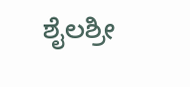ಶೈಲಶ್ರೀ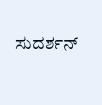ಸುದರ್ಶನ್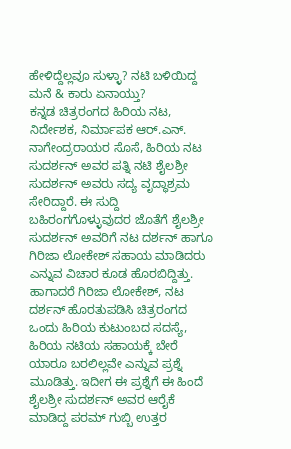ಹೇಳಿದ್ದೆಲ್ಲವೂ ಸುಳ್ಳಾ? ನಟಿ ಬಳಿಯಿದ್ದ ಮನೆ & ಕಾರು ಏನಾಯ್ತು?
ಕನ್ನಡ ಚಿತ್ರರಂಗದ ಹಿರಿಯ ನಟ, ನಿರ್ದೇಶಕ, ನಿರ್ಮಾಪಕ ಆರ್.ಎನ್. ನಾಗೇಂದ್ರರಾಯರ ಸೊಸೆ, ಹಿರಿಯ ನಟ ಸುದರ್ಶನ್ ಅವರ ಪತ್ನಿ ನಟಿ ಶೈಲಶ್ರೀ ಸುದರ್ಶನ್ ಅವರು ಸದ್ಯ ವೃದ್ಧಾಶ್ರಮ ಸೇರಿದ್ದಾರೆ. ಈ ಸುದ್ದಿ ಬಹಿರಂಗಗೊಳ್ಳುವುದರ ಜೊತೆಗೆ ಶೈಲಶ್ರೀ ಸುದರ್ಶನ್ ಅವರಿಗೆ ನಟ ದರ್ಶನ್ ಹಾಗೂ ಗಿರಿಜಾ ಲೋಕೇಶ್ ಸಹಾಯ ಮಾಡಿದರು ಎನ್ನುವ ವಿಚಾರ ಕೂಡ ಹೊರಬಿದ್ದಿತ್ತು.
ಹಾಗಾದರೆ ಗಿರಿಜಾ ಲೋಕೇಶ್, ನಟ ದರ್ಶನ್ ಹೊರತುಪಡಿಸಿ ಚಿತ್ರರಂಗದ ಒಂದು ಹಿರಿಯ ಕುಟುಂಬದ ಸದಸ್ಯೆ, ಹಿರಿಯ ನಟಿಯ ಸಹಾಯಕ್ಕೆ ಬೇರೆ ಯಾರೂ ಬರಲಿಲ್ಲವೇ ಎನ್ನುವ ಪ್ರಶ್ನೆ ಮೂಡಿತ್ತು. ಇದೀಗ ಈ ಪ್ರಶ್ನೆಗೆ ಈ ಹಿಂದೆ ಶೈಲಶ್ರೀ ಸುದರ್ಶನ್ ಅವರ ಆರೈಕೆ ಮಾಡಿದ್ದ ಪರಮ್ ಗುಬ್ಬಿ ಉತ್ತರ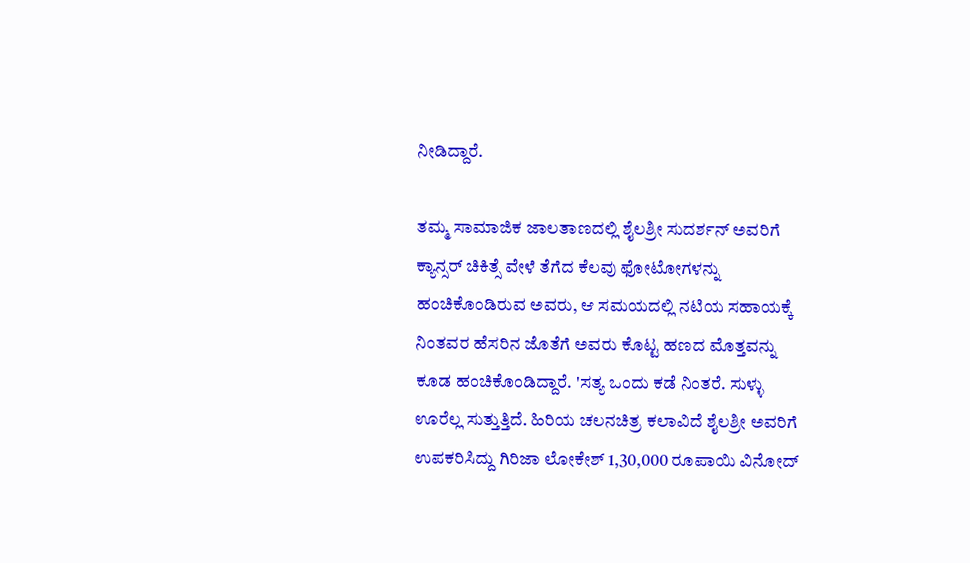ನೀಡಿದ್ದಾರೆ.

ತಮ್ಮ ಸಾಮಾಜಿಕ ಜಾಲತಾಣದಲ್ಲಿ ಶೈಲಶ್ರೀ ಸುದರ್ಶನ್ ಅವರಿಗೆ ಕ್ಯಾನ್ಸರ್ ಚಿಕಿತ್ಸೆ ವೇಳೆ ತೆಗೆದ ಕೆಲವು ಫೋಟೋಗಳನ್ನು ಹಂಚಿಕೊಂಡಿರುವ ಅವರು, ಆ ಸಮಯದಲ್ಲಿ ನಟಿಯ ಸಹಾಯಕ್ಕೆ ನಿಂತವರ ಹೆಸರಿನ ಜೊತೆಗೆ ಅವರು ಕೊಟ್ಟ ಹಣದ ಮೊತ್ತವನ್ನು ಕೂಡ ಹಂಚಿಕೊಂಡಿದ್ದಾರೆ. 'ಸತ್ಯ ಒಂದು ಕಡೆ ನಿಂತರೆ. ಸುಳ್ಳು ಊರೆಲ್ಲ ಸುತ್ತುತ್ತಿದೆ. ಹಿರಿಯ ಚಲನಚಿತ್ರ ಕಲಾವಿದೆ ಶೈಲಶ್ರೀ ಅವರಿಗೆ ಉಪಕರಿಸಿದ್ದು ಗಿರಿಜಾ ಲೋಕೇಶ್ 1,30,000 ರೂಪಾಯಿ ವಿನೋದ್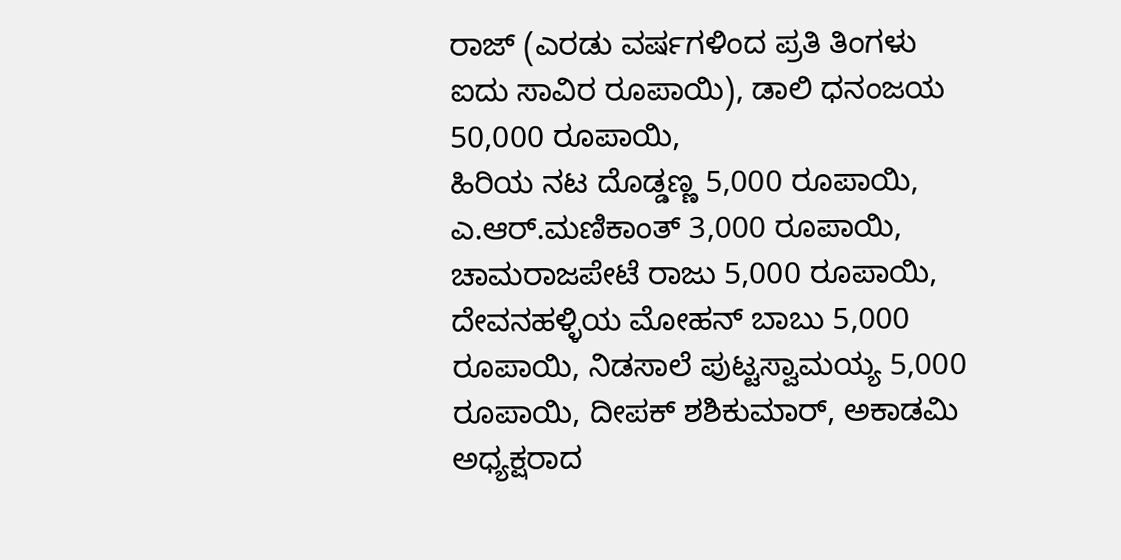ರಾಜ್ (ಎರಡು ವರ್ಷಗಳಿಂದ ಪ್ರತಿ ತಿಂಗಳು ಐದು ಸಾವಿರ ರೂಪಾಯಿ), ಡಾಲಿ ಧನಂಜಯ 50,000 ರೂಪಾಯಿ,
ಹಿರಿಯ ನಟ ದೊಡ್ಡಣ್ಣ 5,000 ರೂಪಾಯಿ, ಎ.ಆರ್.ಮಣಿಕಾಂತ್ 3,000 ರೂಪಾಯಿ, ಚಾಮರಾಜಪೇಟೆ ರಾಜು 5,000 ರೂಪಾಯಿ, ದೇವನಹಳ್ಳಿಯ ಮೋಹನ್ ಬಾಬು 5,000 ರೂಪಾಯಿ, ನಿಡಸಾಲೆ ಪುಟ್ಟಸ್ವಾಮಯ್ಯ 5,000 ರೂಪಾಯಿ, ದೀಪಕ್ ಶಶಿಕುಮಾರ್, ಅಕಾಡಮಿ ಅಧ್ಯಕ್ಷರಾದ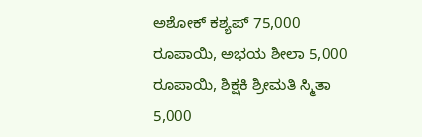ಅಶೋಕ್ ಕಶ್ಯಪ್ 75,000 ರೂಪಾಯಿ, ಅಭಯ ಶೀಲಾ 5,000 ರೂಪಾಯಿ, ಶಿಕ್ಷಕಿ ಶ್ರೀಮತಿ ಸ್ಮಿತಾ 5,000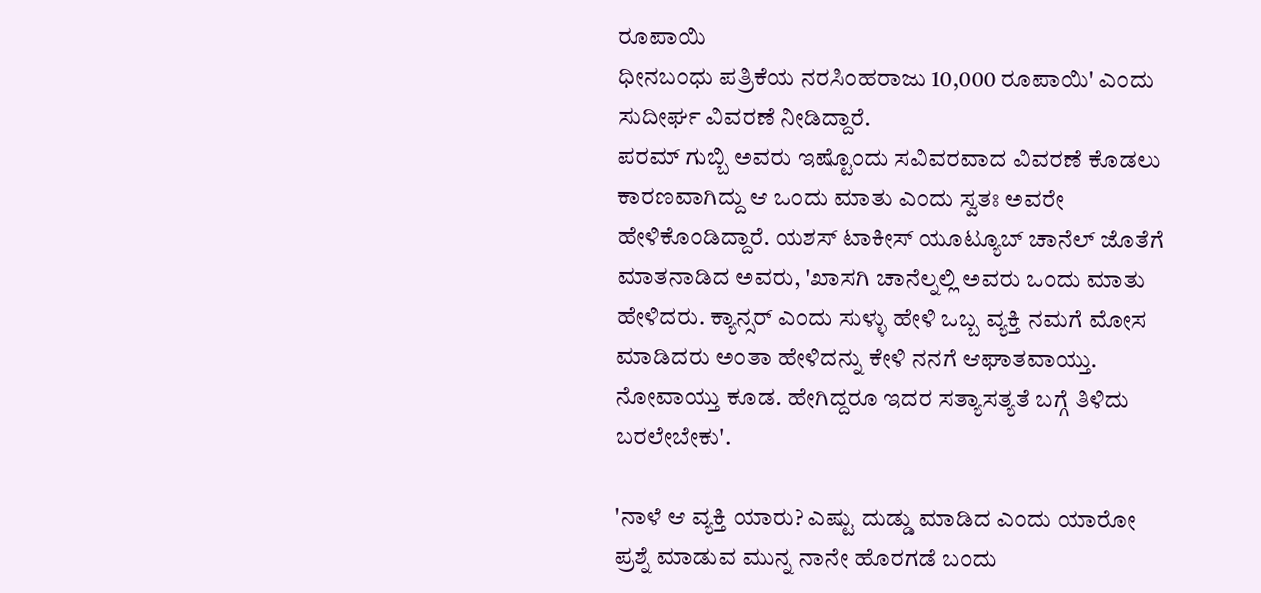ರೂಪಾಯಿ
ಧೀನಬಂಧು ಪತ್ರಿಕೆಯ ನರಸಿಂಹರಾಜು 10,000 ರೂಪಾಯಿ' ಎಂದು ಸುದೀರ್ಘ ವಿವರಣೆ ನೀಡಿದ್ದಾರೆ.
ಪರಮ್ ಗುಬ್ಬಿ ಅವರು ಇಷ್ಟೊಂದು ಸವಿವರವಾದ ವಿವರಣೆ ಕೊಡಲು ಕಾರಣವಾಗಿದ್ದು ಆ ಒಂದು ಮಾತು ಎಂದು ಸ್ವತಃ ಅವರೇ ಹೇಳಿಕೊಂಡಿದ್ದಾರೆ. ಯಶಸ್ ಟಾಕೀಸ್ ಯೂಟ್ಯೂಬ್ ಚಾನೆಲ್ ಜೊತೆಗೆ ಮಾತನಾಡಿದ ಅವರು, 'ಖಾಸಗಿ ಚಾನೆಲ್ನಲ್ಲಿ ಅವರು ಒಂದು ಮಾತು ಹೇಳಿದರು. ಕ್ಯಾನ್ಸರ್ ಎಂದು ಸುಳ್ಳು ಹೇಳಿ ಒಬ್ಬ ವ್ಯಕ್ತಿ ನಮಗೆ ಮೋಸ ಮಾಡಿದರು ಅಂತಾ ಹೇಳಿದನ್ನು ಕೇಳಿ ನನಗೆ ಆಘಾತವಾಯ್ತು. ನೋವಾಯ್ತು ಕೂಡ. ಹೇಗಿದ್ದರೂ ಇದರ ಸತ್ಯಾಸತ್ಯತೆ ಬಗ್ಗೆ ತಿಳಿದು ಬರಲೇಬೇಕು'.

'ನಾಳೆ ಆ ವ್ಯಕ್ತಿ ಯಾರು? ಎಷ್ಟು ದುಡ್ಡು ಮಾಡಿದ ಎಂದು ಯಾರೋ ಪ್ರಶ್ನೆ ಮಾಡುವ ಮುನ್ನ ನಾನೇ ಹೊರಗಡೆ ಬಂದು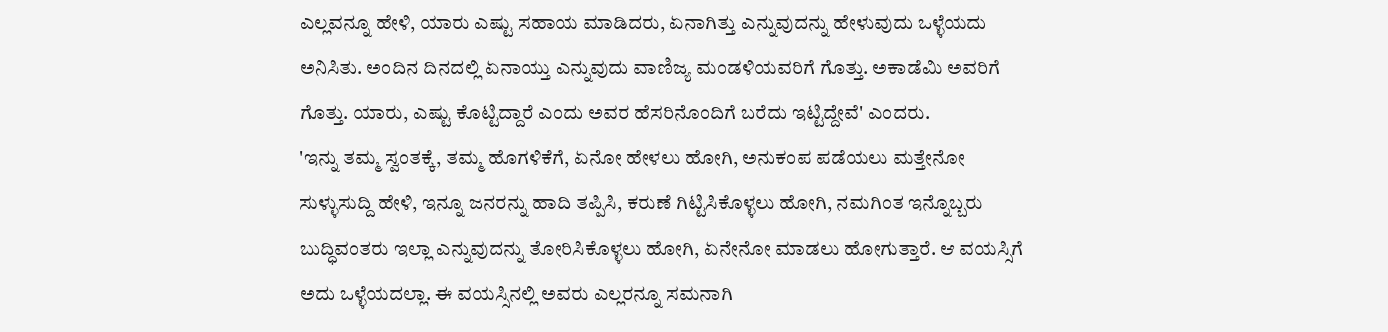ಎಲ್ಲವನ್ನೂ ಹೇಳಿ, ಯಾರು ಎಷ್ಟು ಸಹಾಯ ಮಾಡಿದರು, ಏನಾಗಿತ್ತು ಎನ್ನುವುದನ್ನು ಹೇಳುವುದು ಒಳ್ಳೆಯದು ಅನಿಸಿತು. ಅಂದಿನ ದಿನದಲ್ಲಿ ಏನಾಯ್ತು ಎನ್ನುವುದು ವಾಣಿಜ್ಯ ಮಂಡಳಿಯವರಿಗೆ ಗೊತ್ತು. ಅಕಾಡೆಮಿ ಅವರಿಗೆ ಗೊತ್ತು. ಯಾರು, ಎಷ್ಟು ಕೊಟ್ಟಿದ್ದಾರೆ ಎಂದು ಅವರ ಹೆಸರಿನೊಂದಿಗೆ ಬರೆದು ಇಟ್ಟಿದ್ದೇವೆ' ಎಂದರು.
'ಇನ್ನು ತಮ್ಮ ಸ್ವಂತಕ್ಕೆ, ತಮ್ಮ ಹೊಗಳಿಕೆಗೆ, ಏನೋ ಹೇಳಲು ಹೋಗಿ, ಅನುಕಂಪ ಪಡೆಯಲು ಮತ್ತೇನೋ ಸುಳ್ಳುಸುದ್ದಿ ಹೇಳಿ, ಇನ್ನೂ ಜನರನ್ನು ಹಾದಿ ತಪ್ಪಿಸಿ, ಕರುಣೆ ಗಿಟ್ಟಿಸಿಕೊಳ್ಳಲು ಹೋಗಿ, ನಮಗಿಂತ ಇನ್ನೊಬ್ಬರು ಬುದ್ಧಿವಂತರು ಇಲ್ಲಾ ಎನ್ನುವುದನ್ನು ತೋರಿಸಿಕೊಳ್ಳಲು ಹೋಗಿ, ಏನೇನೋ ಮಾಡಲು ಹೋಗುತ್ತಾರೆ. ಆ ವಯಸ್ಸಿಗೆ ಅದು ಒಳ್ಳೆಯದಲ್ಲಾ. ಈ ವಯಸ್ಸಿನಲ್ಲಿ ಅವರು ಎಲ್ಲರನ್ನೂ ಸಮನಾಗಿ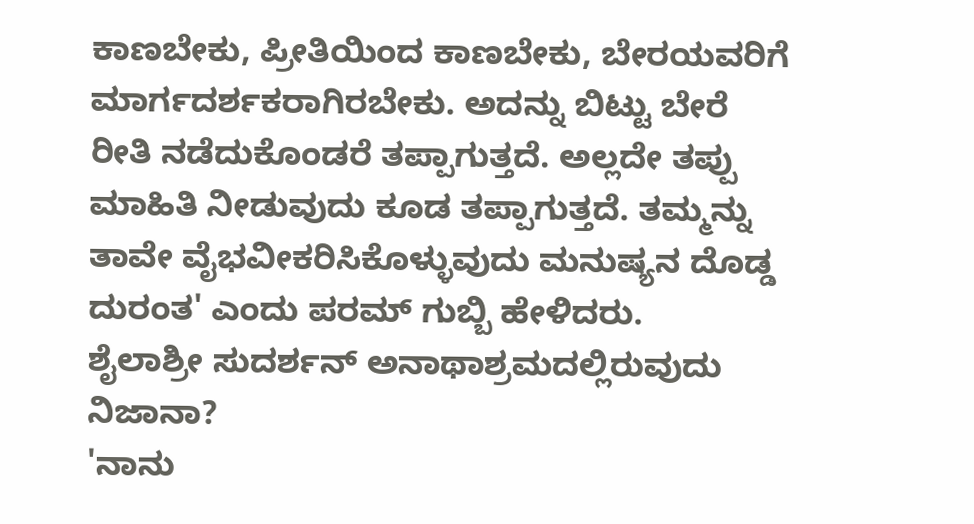ಕಾಣಬೇಕು, ಪ್ರೀತಿಯಿಂದ ಕಾಣಬೇಕು, ಬೇರಯವರಿಗೆ ಮಾರ್ಗದರ್ಶಕರಾಗಿರಬೇಕು. ಅದನ್ನು ಬಿಟ್ಟು ಬೇರೆ ರೀತಿ ನಡೆದುಕೊಂಡರೆ ತಪ್ಪಾಗುತ್ತದೆ. ಅಲ್ಲದೇ ತಪ್ಪು ಮಾಹಿತಿ ನೀಡುವುದು ಕೂಡ ತಪ್ಪಾಗುತ್ತದೆ. ತಮ್ಮನ್ನು ತಾವೇ ವೈಭವೀಕರಿಸಿಕೊಳ್ಳುವುದು ಮನುಷ್ಯನ ದೊಡ್ಡ ದುರಂತ' ಎಂದು ಪರಮ್ ಗುಬ್ಬಿ ಹೇಳಿದರು.
ಶೈಲಾಶ್ರೀ ಸುದರ್ಶನ್ ಅನಾಥಾಶ್ರಮದಲ್ಲಿರುವುದು ನಿಜಾನಾ?
'ನಾನು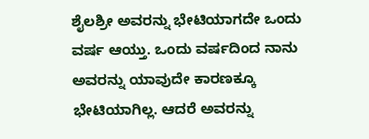ಶೈಲಶ್ರೀ ಅವರನ್ನು ಭೇಟಿಯಾಗದೇ ಒಂದು ವರ್ಷ ಆಯ್ತು. ಒಂದು ವರ್ಷದಿಂದ ನಾನು ಅವರನ್ನು ಯಾವುದೇ ಕಾರಣಕ್ಕೂ ಭೇಟಿಯಾಗಿಲ್ಲ. ಆದರೆ ಅವರನ್ನು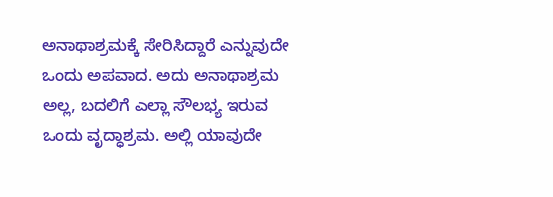ಅನಾಥಾಶ್ರಮಕ್ಕೆ ಸೇರಿಸಿದ್ದಾರೆ ಎನ್ನುವುದೇ ಒಂದು ಅಪವಾದ. ಅದು ಅನಾಥಾಶ್ರಮ ಅಲ್ಲ, ಬದಲಿಗೆ ಎಲ್ಲಾ ಸೌಲಭ್ಯ ಇರುವ ಒಂದು ವೃದ್ಧಾಶ್ರಮ. ಅಲ್ಲಿ ಯಾವುದೇ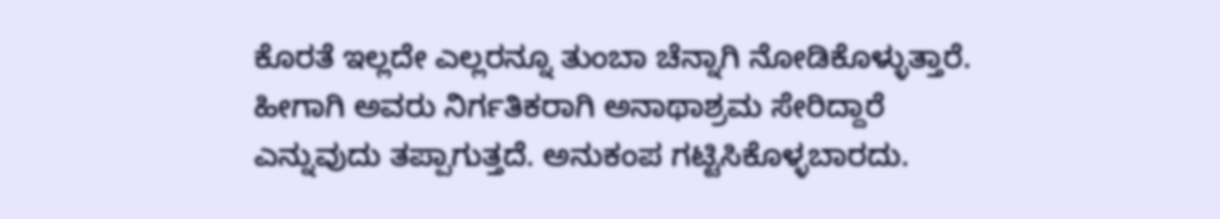ಕೊರತೆ ಇಲ್ಲದೇ ಎಲ್ಲರನ್ನೂ ತುಂಬಾ ಚೆನ್ನಾಗಿ ನೋಡಿಕೊಳ್ಳುತ್ತಾರೆ. ಹೀಗಾಗಿ ಅವರು ನಿರ್ಗತಿಕರಾಗಿ ಅನಾಥಾಶ್ರಮ ಸೇರಿದ್ದಾರೆ ಎನ್ನುವುದು ತಪ್ಪಾಗುತ್ತದೆ. ಅನುಕಂಪ ಗಟ್ಟಿಸಿಕೊಳ್ಳಬಾರದು.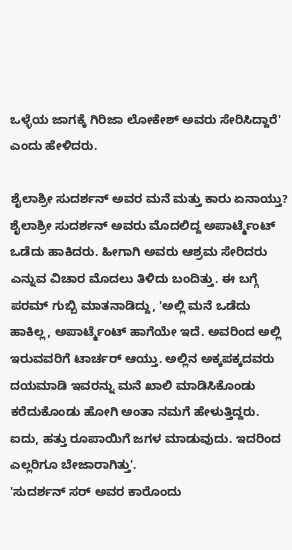ಒಳ್ಳೆಯ ಜಾಗಕ್ಕೆ ಗಿರಿಜಾ ಲೋಕೇಶ್ ಅವರು ಸೇರಿಸಿದ್ದಾರೆ' ಎಂದು ಹೇಳಿದರು.

ಶೈಲಾಶ್ರೀ ಸುದರ್ಶನ್ ಅವರ ಮನೆ ಮತ್ತು ಕಾರು ಏನಾಯ್ತು?
ಶೈಲಾಶ್ರೀ ಸುದರ್ಶನ್ ಅವರು ಮೊದಲಿದ್ದ ಅಪಾರ್ಟ್ಮೆಂಟ್ ಒಡೆದು ಹಾಕಿದರು. ಹೀಗಾಗಿ ಅವರು ಆಶ್ರಮ ಸೇರಿದರು ಎನ್ನುವ ವಿಚಾರ ಮೊದಲು ತಿಳಿದು ಬಂದಿತ್ತು. ಈ ಬಗ್ಗೆ ಪರಮ್ ಗುಬ್ಬಿ ಮಾತನಾಡಿದ್ದು, 'ಅಲ್ಲಿ ಮನೆ ಒಡೆದು ಹಾಕಿಲ್ಲ, ಅಪಾರ್ಟ್ಮೆಂಟ್ ಹಾಗೆಯೇ ಇದೆ. ಅವರಿಂದ ಅಲ್ಲಿ ಇರುವವರಿಗೆ ಟಾರ್ಚರ್ ಆಯ್ತು. ಅಲ್ಲಿನ ಅಕ್ಕಪಕ್ಕದವರು ದಯಮಾಡಿ ಇವರನ್ನು ಮನೆ ಖಾಲಿ ಮಾಡಿಸಿಕೊಂಡು ಕರೆದುಕೊಂಡು ಹೋಗಿ ಅಂತಾ ನಮಗೆ ಹೇಳುತ್ತಿದ್ದರು. ಐದು, ಹತ್ತು ರೂಪಾಯಿಗೆ ಜಗಳ ಮಾಡುವುದು. ಇದರಿಂದ ಎಲ್ಲರಿಗೂ ಬೇಜಾರಾಗಿತ್ತು'.
'ಸುದರ್ಶನ್ ಸರ್ ಅವರ ಕಾರೊಂದು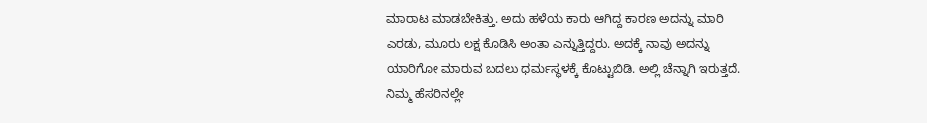ಮಾರಾಟ ಮಾಡಬೇಕಿತ್ತು. ಅದು ಹಳೆಯ ಕಾರು ಆಗಿದ್ದ ಕಾರಣ ಅದನ್ನು ಮಾರಿ ಎರಡು, ಮೂರು ಲಕ್ಷ ಕೊಡಿಸಿ ಅಂತಾ ಎನ್ನುತ್ತಿದ್ದರು. ಅದಕ್ಕೆ ನಾವು ಅದನ್ನು ಯಾರಿಗೋ ಮಾರುವ ಬದಲು ಧರ್ಮಸ್ಥಳಕ್ಕೆ ಕೊಟ್ಟುಬಿಡಿ. ಅಲ್ಲಿ ಚೆನ್ನಾಗಿ ಇರುತ್ತದೆ. ನಿಮ್ಮ ಹೆಸರಿನಲ್ಲೇ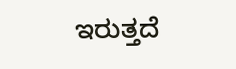ಇರುತ್ತದೆ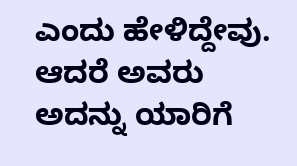ಎಂದು ಹೇಳಿದ್ದೇವು. ಆದರೆ ಅವರು ಅದನ್ನು ಯಾರಿಗೆ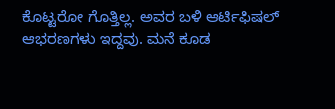ಕೊಟ್ಟರೋ ಗೊತ್ತಿಲ್ಲ. ಅವರ ಬಳಿ ಆರ್ಟಿಫಿಷಲ್ ಆಭರಣಗಳು ಇದ್ದವು. ಮನೆ ಕೂಡ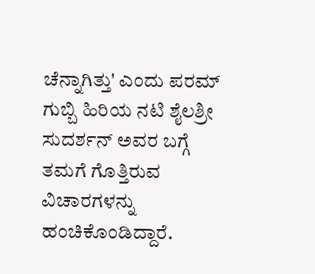ಚೆನ್ನಾಗಿತ್ತು' ಎಂದು ಪರಮ್ ಗುಬ್ಬಿ ಹಿರಿಯ ನಟಿ ಶೈಲಶ್ರೀ ಸುದರ್ಶನ್ ಅವರ ಬಗ್ಗೆ ತಮಗೆ ಗೊತ್ತಿರುವ ವಿಚಾರಗಳನ್ನು ಹಂಚಿಕೊಂಡಿದ್ದಾರೆ.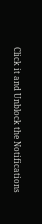Click it and Unblock the Notifications